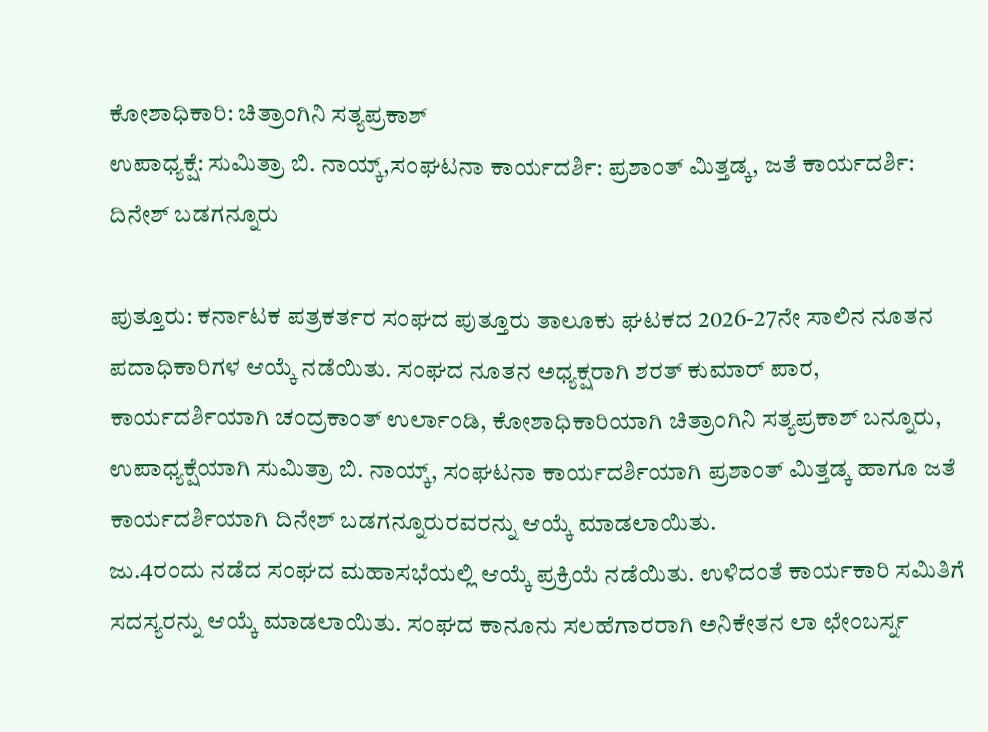ಕೋಶಾಧಿಕಾರಿ: ಚಿತ್ರಾಂಗಿನಿ ಸತ್ಯಪ್ರಕಾಶ್
ಉಪಾಧ್ಯಕ್ಷೆ: ಸುಮಿತ್ರಾ ಬಿ. ನಾಯ್ಕ್,ಸಂಘಟನಾ ಕಾರ್ಯದರ್ಶಿ: ಪ್ರಶಾಂತ್ ಮಿತ್ತಡ್ಕ, ಜತೆ ಕಾರ್ಯದರ್ಶಿ: ದಿನೇಶ್ ಬಡಗನ್ನೂರು

ಪುತ್ತೂರು: ಕರ್ನಾಟಕ ಪತ್ರಕರ್ತರ ಸಂಘದ ಪುತ್ತೂರು ತಾಲೂಕು ಘಟಕದ 2026-27ನೇ ಸಾಲಿನ ನೂತನ ಪದಾಧಿಕಾರಿಗಳ ಆಯ್ಕೆ ನಡೆಯಿತು. ಸಂಘದ ನೂತನ ಅಧ್ಯಕ್ಷರಾಗಿ ಶರತ್ ಕುಮಾರ್ ಪಾರ, ಕಾರ್ಯದರ್ಶಿಯಾಗಿ ಚಂದ್ರಕಾಂತ್ ಉರ್ಲಾಂಡಿ, ಕೋಶಾಧಿಕಾರಿಯಾಗಿ ಚಿತ್ರಾಂಗಿನಿ ಸತ್ಯಪ್ರಕಾಶ್ ಬನ್ನೂರು, ಉಪಾಧ್ಯಕ್ಷೆಯಾಗಿ ಸುಮಿತ್ರಾ ಬಿ. ನಾಯ್ಕ್, ಸಂಘಟನಾ ಕಾರ್ಯದರ್ಶಿಯಾಗಿ ಪ್ರಶಾಂತ್ ಮಿತ್ತಡ್ಕ ಹಾಗೂ ಜತೆ ಕಾರ್ಯದರ್ಶಿಯಾಗಿ ದಿನೇಶ್ ಬಡಗನ್ನೂರುರವರನ್ನು ಆಯ್ಕೆ ಮಾಡಲಾಯಿತು.
ಜು.4ರಂದು ನಡೆದ ಸಂಘದ ಮಹಾಸಭೆಯಲ್ಲಿ ಆಯ್ಕೆ ಪ್ರಕ್ರಿಯೆ ನಡೆಯಿತು. ಉಳಿದಂತೆ ಕಾರ್ಯಕಾರಿ ಸಮಿತಿಗೆ ಸದಸ್ಯರನ್ನು ಆಯ್ಕೆ ಮಾಡಲಾಯಿತು. ಸಂಘದ ಕಾನೂನು ಸಲಹೆಗಾರರಾಗಿ ಅನಿಕೇತನ ಲಾ ಛೇಂಬರ್ಸ್ನ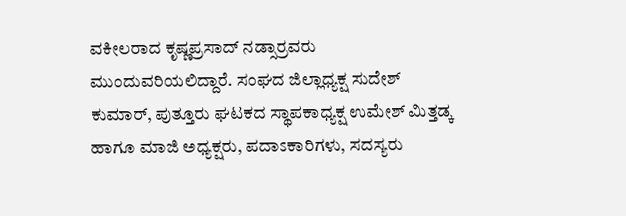ವಕೀಲರಾದ ಕೃಷ್ಣಪ್ರಸಾದ್ ನಡ್ಸಾರ್ರವರು ಮುಂದುವರಿಯಲಿದ್ದಾರೆ. ಸಂಘದ ಜಿಲ್ಲಾಧ್ಯಕ್ಷ ಸುದೇಶ್ ಕುಮಾರ್, ಪುತ್ತೂರು ಘಟಕದ ಸ್ಥಾಪಕಾಧ್ಯಕ್ಷ ಉಮೇಶ್ ಮಿತ್ತಡ್ಕ ಹಾಗೂ ಮಾಜಿ ಅಧ್ಯಕ್ಷರು, ಪದಾಽಕಾರಿಗಳು, ಸದಸ್ಯರು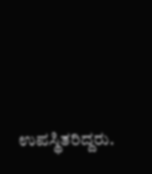ಉಪಸ್ಥಿತರಿದ್ದರು.